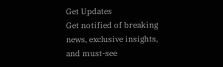Get Updates
Get notified of breaking news, exclusive insights, and must-see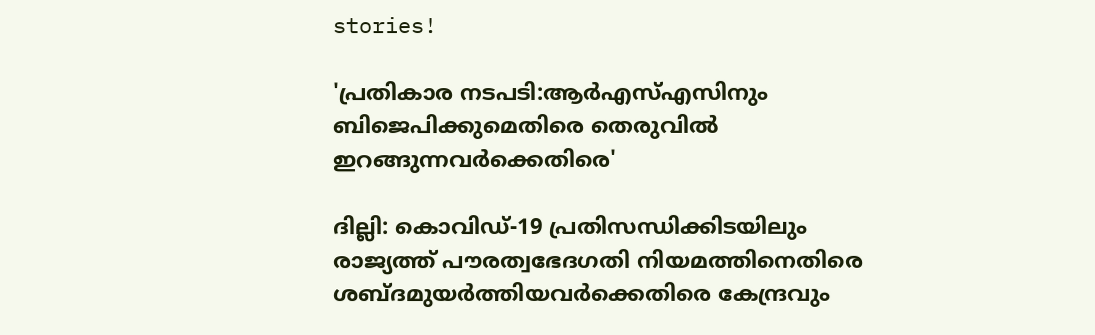stories!

'പ്രതികാര നടപടി:ആര്‍എസ്എസിനും ബിജെപിക്കുമെതിരെ തെരുവില്‍ ഇറങ്ങുന്നവര്‍ക്കെതിരെ'

ദില്ലി: കൊവിഡ്-19 പ്രതിസന്ധിക്കിടയിലും രാജ്യത്ത് പൗരത്വഭേദഗതി നിയമത്തിനെതിരെ ശബ്ദമുയര്‍ത്തിയവര്‍ക്കെതിരെ കേന്ദ്രവും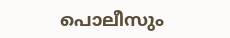പൊലീസും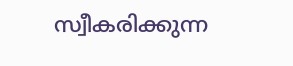സ്വീകരിക്കുന്ന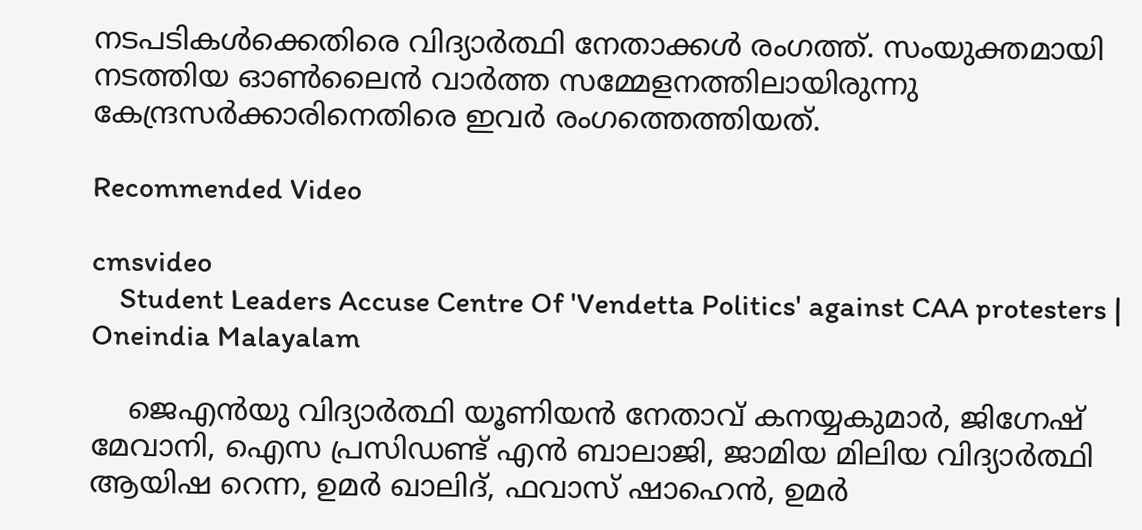നടപടികള്‍ക്കെതിരെ വിദ്യാര്‍ത്ഥി നേതാക്കള്‍ രംഗത്ത്. സംയുക്തമായി നടത്തിയ ഓണ്‍ലൈന്‍ വാര്‍ത്ത സമ്മേളനത്തിലായിരുന്നു കേന്ദ്രസര്‍ക്കാരിനെതിരെ ഇവര്‍ രംഗത്തെത്തിയത്.

Recommended Video

cmsvideo
    Student Leaders Accuse Centre Of 'Vendetta Politics' against CAA protesters | Oneindia Malayalam

    ജെഎന്‍യു വിദ്യാര്‍ത്ഥി യൂണിയന്‍ നേതാവ് കനയ്യകുമാര്‍, ജിഗ്നേഷ് മേവാനി, ഐസ പ്രസിഡണ്ട് എന്‍ ബാലാജി, ജാമിയ മിലിയ വിദ്യാര്‍ത്ഥി ആയിഷ റെന്ന, ഉമര്‍ ഖാലിദ്, ഫവാസ് ഷാഹെന്‍, ഉമര്‍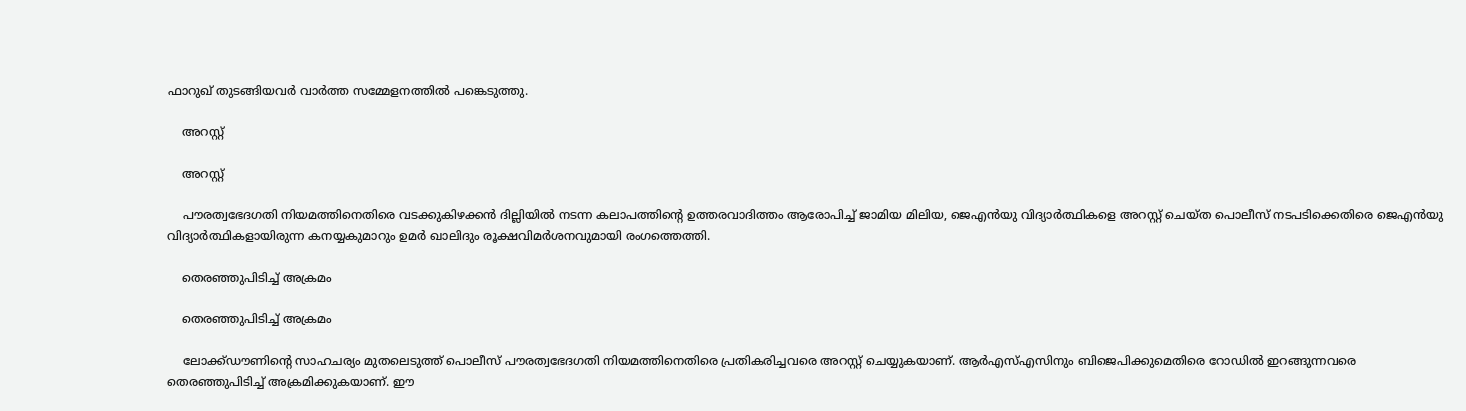ഫാറുഖ് തുടങ്ങിയവര്‍ വാര്‍ത്ത സമ്മേളനത്തില്‍ പങ്കെടുത്തു.

    അറസ്റ്റ്

    അറസ്റ്റ്

    പൗരത്വഭേദഗതി നിയമത്തിനെതിരെ വടക്കുകിഴക്കന്‍ ദില്ലിയില്‍ നടന്ന കലാപത്തിന്റെ ഉത്തരവാദിത്തം ആരോപിച്ച് ജാമിയ മിലിയ, ജെഎന്‍യു വിദ്യാര്‍ത്ഥികളെ അറസ്റ്റ് ചെയ്ത പൊലീസ് നടപടിക്കെതിരെ ജെഎന്‍യു വിദ്യാര്‍ത്ഥികളായിരുന്ന കനയ്യകുമാറും ഉമര്‍ ഖാലിദും രൂക്ഷവിമര്‍ശനവുമായി രംഗത്തെത്തി.

    തെരഞ്ഞുപിടിച്ച് അക്രമം

    തെരഞ്ഞുപിടിച്ച് അക്രമം

    ലോക്ക്ഡൗണിന്റെ സാഹചര്യം മുതലെടുത്ത് പൊലീസ് പൗരത്വഭേദഗതി നിയമത്തിനെതിരെ പ്രതികരിച്ചവരെ അറസ്റ്റ് ചെയ്യുകയാണ്. ആര്‍എസ്എസിനും ബിജെപിക്കുമെതിരെ റോഡില്‍ ഇറങ്ങുന്നവരെ തെരഞ്ഞുപിടിച്ച് അക്രമിക്കുകയാണ്. ഈ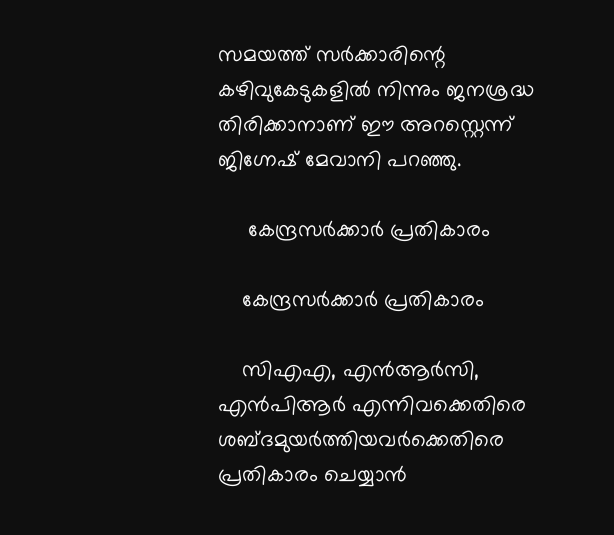സമയത്ത് സര്‍ക്കാരിന്റെ കഴിവുകേടുകളില്‍ നിന്നും ജനശ്രദ്ധ തിരിക്കാനാണ് ഈ അറസ്റ്റെന്ന് ജിഗ്നേഷ് മേവാനി പറഞ്ഞു.

     കേന്ദ്രസര്‍ക്കാര്‍ പ്രതികാരം

    കേന്ദ്രസര്‍ക്കാര്‍ പ്രതികാരം

    സിഎഎ, എന്‍ആര്‍സി, എന്‍പിആര്‍ എന്നിവക്കെതിരെ ശബ്ദമുയര്‍ത്തിയവര്‍ക്കെതിരെ പ്രതികാരം ചെയ്യാന്‍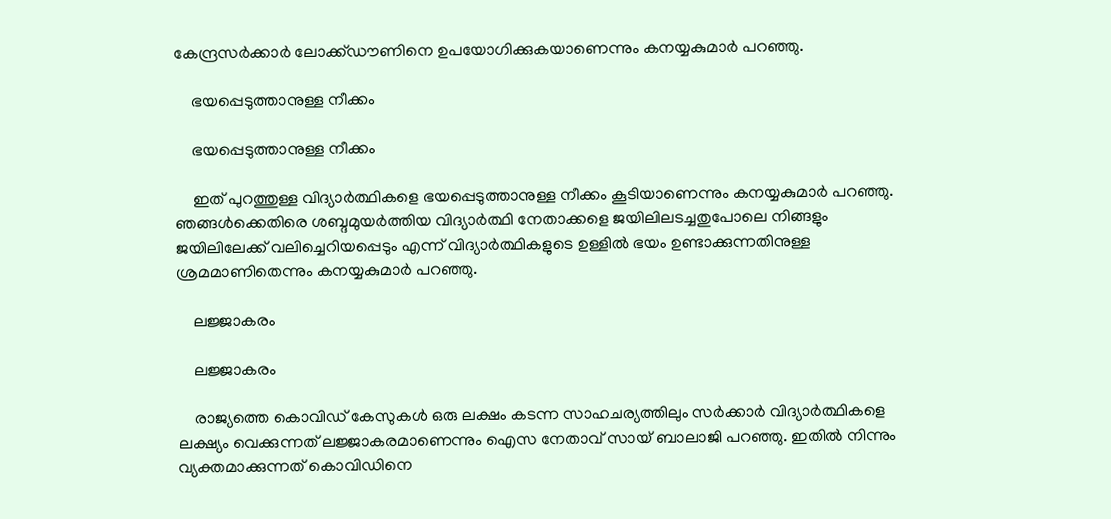കേന്ദ്രസര്‍ക്കാര്‍ ലോക്ക്ഡൗണിനെ ഉപയോഗിക്കുകയാണെന്നും കനയ്യകുമാര്‍ പറഞ്ഞു.

    ഭയപ്പെടുത്താനുള്ള നീക്കം

    ഭയപ്പെടുത്താനുള്ള നീക്കം

    ഇത് പുറത്തുള്ള വിദ്യാര്‍ത്ഥികളെ ഭയപ്പെടുത്താനുള്ള നീക്കം കൂടിയാണെന്നും കനയ്യകുമാര്‍ പറഞ്ഞു. ഞങ്ങള്‍ക്കെതിരെ ശബ്ദമുയര്‍ത്തിയ വിദ്യാര്‍ത്ഥി നേതാക്കളെ ജയിലിലടച്ചതുപോലെ നിങ്ങളും ജയിലിലേക്ക് വലിച്ചെറിയപ്പെടും എന്ന് വിദ്യാര്‍ത്ഥികളുടെ ഉള്ളില്‍ ഭയം ഉണ്ടാക്കുന്നതിനുള്ള ശ്രമമാണിതെന്നും കനയ്യകുമാര്‍ പറഞ്ഞു.

    ലജ്ജാകരം

    ലജ്ജാകരം

    രാജ്യത്തെ കൊവിഡ് കേസുകള്‍ ഒരു ലക്ഷം കടന്ന സാഹചര്യത്തിലും സര്‍ക്കാര്‍ വിദ്യാര്‍ത്ഥികളെ ലക്ഷ്യം വെക്കുന്നത് ലജ്ജാകരമാണെന്നും ഐസ നേതാവ് സായ് ബാലാജി പറഞ്ഞു. ഇതില്‍ നിന്നും വ്യക്തമാക്കുന്നത് കൊവിഡിനെ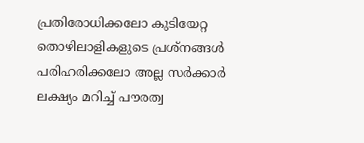പ്രതിരോധിക്കലോ കുടിയേറ്റ തൊഴിലാളികളുടെ പ്രശ്‌നങ്ങള്‍ പരിഹരിക്കലോ അല്ല സര്‍ക്കാര്‍ ലക്ഷ്യം മറിച്ച് പൗരത്വ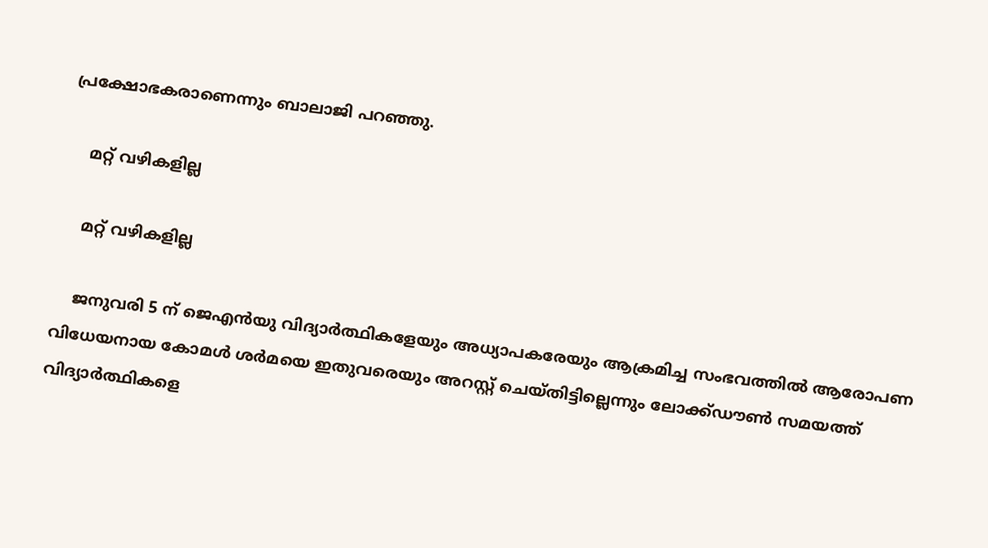പ്രക്ഷോഭകരാണെന്നും ബാലാജി പറഞ്ഞു.

    മറ്റ് വഴികളില്ല

    മറ്റ് വഴികളില്ല

    ജനുവരി 5 ന് ജെഎന്‍യു വിദ്യാര്‍ത്ഥികളേയും അധ്യാപകരേയും ആക്രമിച്ച സംഭവത്തില്‍ ആരോപണ വിധേയനായ കോമള്‍ ശര്‍മയെ ഇതുവരെയും അറസ്റ്റ് ചെയ്തിട്ടില്ലെന്നും ലോക്ക്ഡൗണ്‍ സമയത്ത് വിദ്യാര്‍ത്ഥികളെ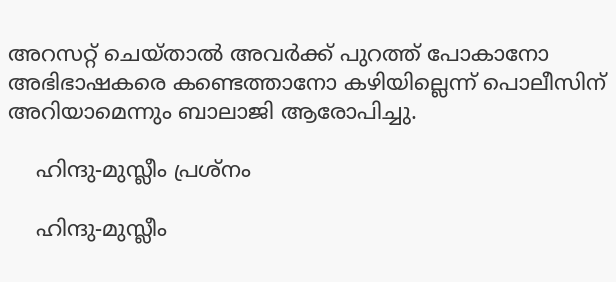അറസറ്റ് ചെയ്താല്‍ അവര്‍ക്ക് പുറത്ത് പോകാനോ അഭിഭാഷകരെ കണ്ടെത്താനോ കഴിയില്ലെന്ന് പൊലീസിന് അറിയാമെന്നും ബാലാജി ആരോപിച്ചു.

    ഹിന്ദു-മുസ്ലീം പ്രശ്‌നം

    ഹിന്ദു-മുസ്ലീം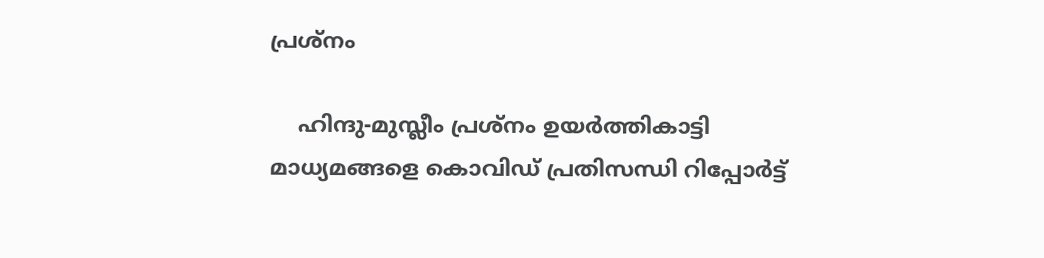പ്രശ്‌നം

    ഹിന്ദു-മുസ്ലീം പ്രശ്‌നം ഉയര്‍ത്തികാട്ടി മാധ്യമങ്ങളെ കൊവിഡ് പ്രതിസന്ധി റിപ്പോര്‍ട്ട്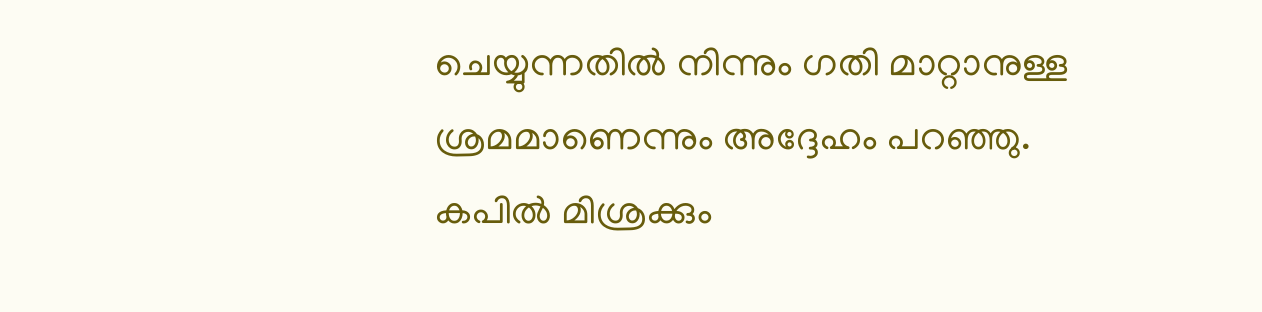ചെയ്യുന്നതില്‍ നിന്നും ഗതി മാറ്റാനുള്ള ശ്രമമാണെന്നും അദ്ദേഹം പറഞ്ഞു. കപില്‍ മിശ്രക്കും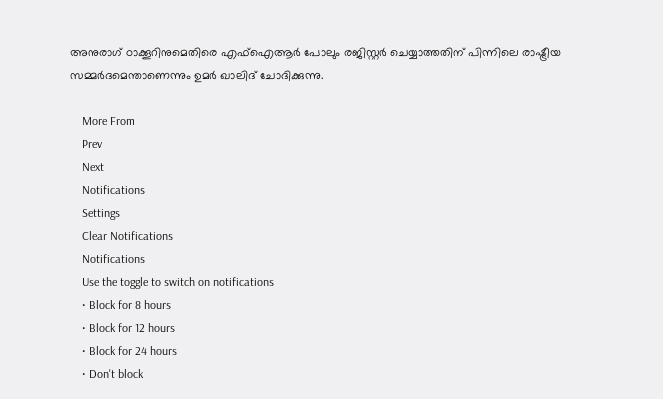അനുരാഗ് ഠാക്കൂറിനുമെതിരെ എഫ്‌ഐആര്‍ പോലും രജിസ്റ്റര്‍ ചെയ്യാത്തതിന് പിന്നിലെ രാഷ്ട്രീയ സമ്മര്‍ദമെന്താണെന്നും ഉമര്‍ ഖാലിദ് ചോദിക്കുന്നു.

    More From
    Prev
    Next
    Notifications
    Settings
    Clear Notifications
    Notifications
    Use the toggle to switch on notifications
    • Block for 8 hours
    • Block for 12 hours
    • Block for 24 hours
    • Don't block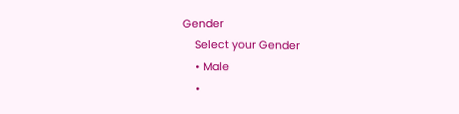Gender
    Select your Gender
    • Male
    •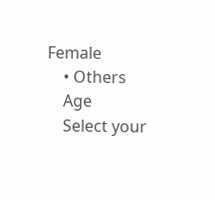Female
    • Others
    Age
    Select your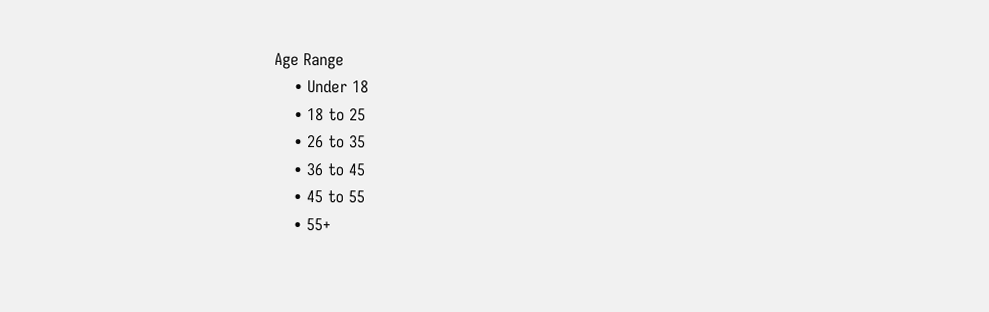Age Range
    • Under 18
    • 18 to 25
    • 26 to 35
    • 36 to 45
    • 45 to 55
    • 55+